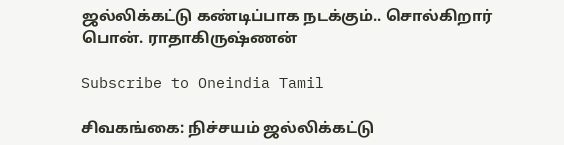ஜல்லிக்கட்டு கண்டிப்பாக நடக்கும்.. சொல்கிறார் பொன். ராதாகிருஷ்ணன்

Subscribe to Oneindia Tamil

சிவகங்கை: நிச்சயம் ஜல்லிக்கட்டு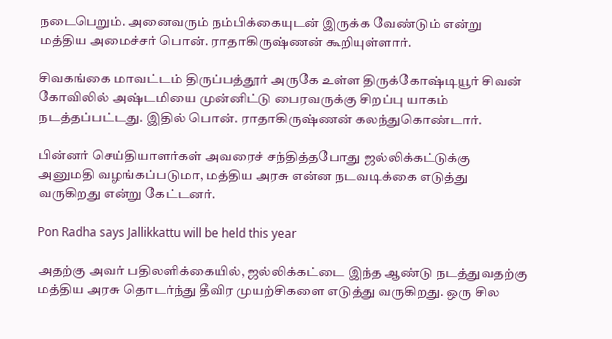நடைபெறும். அனைவரும் நம்பிக்கையுடன் இருக்க வேண்டும் என்று மத்திய அமைச்சர் பொன். ராதாகிருஷ்ணன் கூறியுள்ளார்.

சிவகங்கை மாவட்டம் திருப்பத்தூர் அருகே உள்ள திருக்கோஷ்டியூர் சிவன் கோவிலில் அஷ்டமியை முன்னிட்டு பைரவருக்கு சிறப்பு யாகம் நடத்தப்பட்டது. இதில் பொன். ராதாகிருஷ்ணன் கலந்துகொண்டார்.

பின்னர் செய்தியாளர்கள் அவரைச் சந்தித்தபோது ஜல்லிக்கட்டுக்கு அனுமதி வழங்கப்படுமா, மத்திய அரசு என்ன நடவடிக்கை எடுத்து வருகிறது என்று கேட்டனர்.

Pon Radha says Jallikkattu will be held this year

அதற்கு அவர் பதிலளிக்கையில், ஜல்லிக்கட்டை இந்த ஆண்டு நடத்துவதற்கு மத்திய அரசு தொடர்ந்து தீவிர முயற்சிகளை எடுத்து வருகிறது. ஒரு சில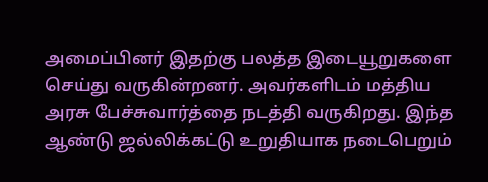அமைப்பினர் இதற்கு பலத்த இடையூறுகளை செய்து வருகின்றனர். அவர்களிடம் மத்திய அரசு பேச்சுவார்த்தை நடத்தி வருகிறது. இந்த ஆண்டு ஜல்லிக்கட்டு உறுதியாக நடைபெறும்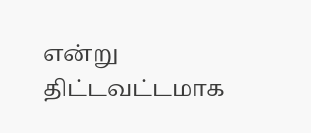என்று திட்டவட்டமாக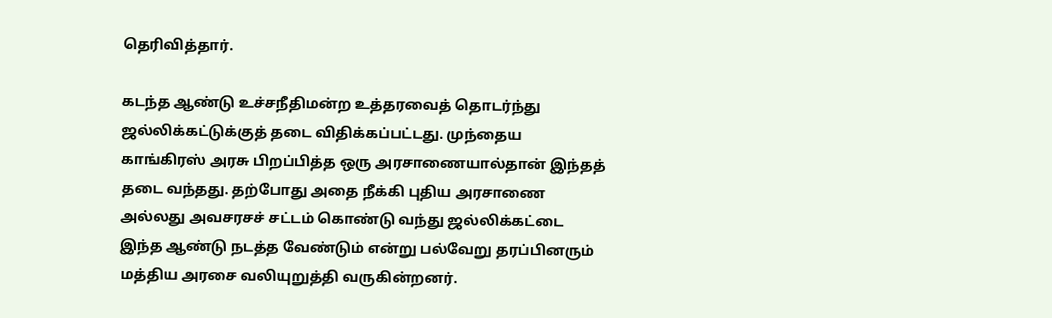தெரிவித்தார்.

கடந்த ஆண்டு உச்சநீதிமன்ற உத்தரவைத் தொடர்ந்து ஜல்லிக்கட்டுக்குத் தடை விதிக்கப்பட்டது. முந்தைய காங்கிரஸ் அரசு பிறப்பித்த ஒரு அரசாணையால்தான் இந்தத் தடை வந்தது. தற்போது அதை நீக்கி புதிய அரசாணை அல்லது அவசரசச் சட்டம் கொண்டு வந்து ஜல்லிக்கட்டை இந்த ஆண்டு நடத்த வேண்டும் என்று பல்வேறு தரப்பினரும் மத்திய அரசை வலியுறுத்தி வருகின்றனர்.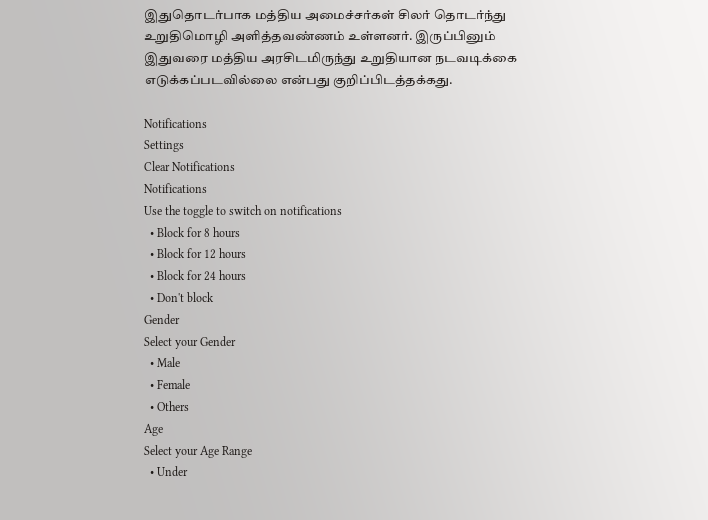இதுதொடர்பாக மத்திய அமைச்சர்கள் சிலர் தொடர்ந்து உறுதிமொழி அளித்தவண்ணம் உள்ளனர். இருப்பினும் இதுவரை மத்திய அரசிடமிருந்து உறுதியான நடவடிக்கை எடுக்கப்படவில்லை என்பது குறிப்பிடத்தக்கது.

Notifications
Settings
Clear Notifications
Notifications
Use the toggle to switch on notifications
  • Block for 8 hours
  • Block for 12 hours
  • Block for 24 hours
  • Don't block
Gender
Select your Gender
  • Male
  • Female
  • Others
Age
Select your Age Range
  • Under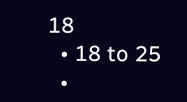18
  • 18 to 25
  •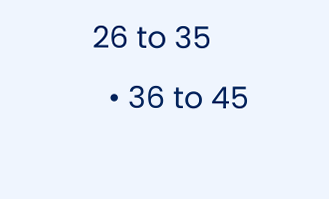26 to 35
  • 36 to 45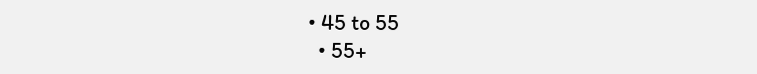• 45 to 55
  • 55+